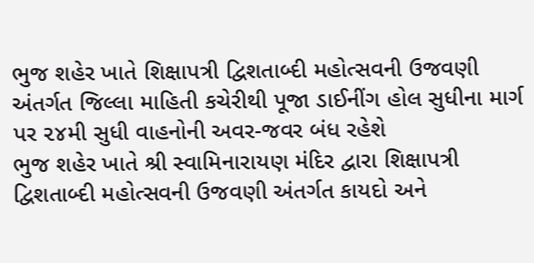ભુજ શહેર ખાતે શિક્ષાપત્રી દ્વિશતાબ્દી મહોત્સવની ઉજવણી અંતર્ગત જિલ્લા માહિતી કચેરીથી પૂજા ડાઈનીંગ હોલ સુધીના માર્ગ પર ૨૪મી સુધી વાહનોની અવર-જવર બંધ રહેશે
ભુજ શહેર ખાતે શ્રી સ્વામિનારાયણ મંદિર દ્વારા શિક્ષાપત્રી દ્વિશતાબ્દી મહોત્સવની ઉજવણી અંતર્ગત કાયદો અને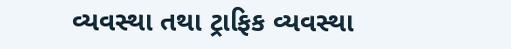વ્યવસ્થા તથા ટ્રાફિક વ્યવસ્થા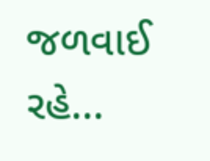જળવાઈ રહે...